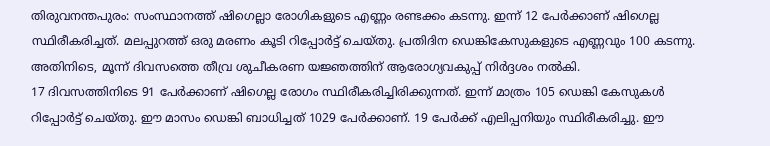തിരുവനന്തപുരം: സംസ്ഥാനത്ത് ഷിഗെല്ലാ രോഗികളുടെ എണ്ണം രണ്ടക്കം കടന്നു. ഇന്ന് 12 പേർക്കാണ് ഷിഗെല്ല സ്ഥിരീകരിച്ചത്. മലപ്പുറത്ത് ഒരു മരണം കൂടി റിപ്പോർട്ട് ചെയ്തു. പ്രതിദിന ഡെങ്കികേസുകളുടെ എണ്ണവും 100 കടന്നു. അതിനിടെ, മൂന്ന് ദിവസത്തെ തീവ്ര ശുചീകരണ യജ്ഞത്തിന് ആരോഗ്യവകുപ്പ് നിർദ്ദശം നൽകി.
17 ദിവസത്തിനിടെ 91 പേർക്കാണ് ഷിഗെല്ല രോഗം സ്ഥിരീകരിച്ചിരിക്കുന്നത്. ഇന്ന് മാത്രം 105 ഡെങ്കി കേസുകൾ റിപ്പോർട്ട് ചെയ്തു. ഈ മാസം ഡെങ്കി ബാധിച്ചത് 1029 പേർക്കാണ്. 19 പേർക്ക് എലിപ്പനിയും സ്ഥിരീകരിച്ചു. ഈ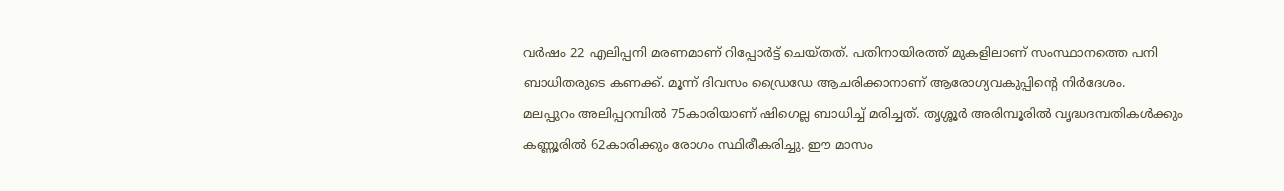വർഷം 22 എലിപ്പനി മരണമാണ് റിപ്പോർട്ട് ചെയ്തത്. പതിനായിരത്ത് മുകളിലാണ് സംസ്ഥാനത്തെ പനി ബാധിതരുടെ കണക്ക്. മൂന്ന് ദിവസം ഡ്രൈഡേ ആചരിക്കാനാണ് ആരോഗ്യവകുപ്പിൻ്റെ നിർദേശം.
മലപ്പുറം അലിപ്പറമ്പിൽ 75കാരിയാണ് ഷിഗെല്ല ബാധിച്ച് മരിച്ചത്. തൃശ്ശൂർ അരിമ്പൂരിൽ വൃദ്ധദമ്പതികൾക്കും കണ്ണൂരിൽ 62കാരിക്കും രോഗം സ്ഥിരീകരിച്ചു. ഈ മാസം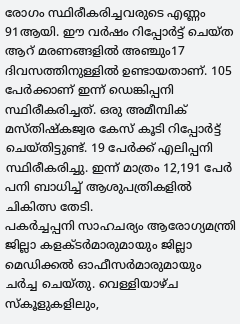രോഗം സ്ഥിരീകരിച്ചവരുടെ എണ്ണം 91ആയി. ഈ വർഷം റിപ്പോർട്ട് ചെയ്ത ആറ് മരണങ്ങളിൽ അഞ്ചും17 ദിവസത്തിനുള്ളിൽ ഉണ്ടായതാണ്. 105 പേർക്കാണ് ഇന്ന് ഡെങ്കിപ്പനി സ്ഥിരീകരിച്ചത്. ഒരു അമീമ്പിക് മസ്തിഷ്കജ്വര കേസ് കൂടി റിപ്പോർട്ട് ചെയ്തിട്ടുണ്ട്. 19 പേർക്ക് എലിപ്പനി സ്ഥിരീകരിച്ചു. ഇന്ന് മാത്രം 12,191 പേർ പനി ബാധിച്ച് ആശുപത്രികളിൽ ചികിത്സ തേടി.
പകർച്ചപ്പനി സാഹചര്യം ആരോഗ്യമന്ത്രി ജില്ലാ കളക്ടർമാരുമായും ജില്ലാ മെഡിക്കൽ ഓഫീസർമാരുമായും ചർച്ച ചെയ്തു. വെള്ളിയാഴ്ച സ്കൂളുകളിലും,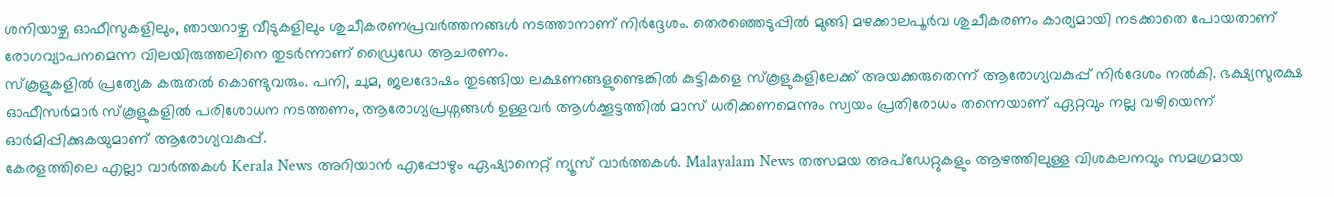ശനിയാഴ്ച ഓഫീസുകളിലും, ഞായറാഴ്ച വീടുകളിലും ശുചീകരണപ്രവർത്തനങ്ങൾ നടത്താനാണ് നിർദ്ദേശം. തെരഞ്ഞെടുപ്പിൽ മുങ്ങി മഴക്കാലപൂർവ ശുചീകരണം കാര്യമായി നടക്കാതെ പോയതാണ് രോഗവ്യാപനമെന്ന വിലയിരുത്തലിനെ തുടർന്നാണ് ഡ്രൈഡേ ആചരണം.
സ്കൂളുകളിൽ പ്രത്യേക കരുതൽ കൊണ്ടുവരും. പനി, ചുമ, ജലദോഷം തുടങ്ങിയ ലക്ഷണങ്ങളുണ്ടെങ്കിൽ കുട്ടികളെ സ്കൂളുകളിലേക്ക് അയക്കരുതെന്ന് ആരോഗ്യവകുപ്പ് നിർദേശം നൽകി. ഭക്ഷ്യസുരക്ഷ ഓഫീസർമാർ സ്കൂളുകളിൽ പരിശോധന നടത്തണം, ആരോഗ്യപ്രശ്നങ്ങൾ ഉള്ളവർ ആൾക്കൂട്ടത്തിൽ മാസ് ധരിക്കണമെന്നും സ്വയം പ്രതിരോധം തന്നെയാണ് ഏറ്റവും നല്ല വഴിയെന്ന് ഓർമിപ്പിക്കുകയുമാണ് ആരോഗ്യവകുപ്പ്.
കേരളത്തിലെ എല്ലാ വാർത്തകൾ Kerala News അറിയാൻ എപ്പോഴും ഏഷ്യാനെറ്റ് ന്യൂസ് വാർത്തകൾ. Malayalam News തത്സമയ അപ്ഡേറ്റുകളും ആഴത്തിലുള്ള വിശകലനവും സമഗ്രമായ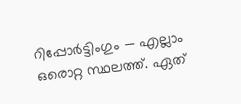റിപ്പോർട്ടിംഗും — എല്ലാം ഒരൊറ്റ സ്ഥലത്ത്. ഏത്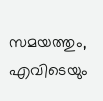സമയത്തും, എവിടെയും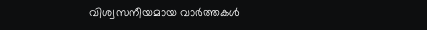വിശ്വസനീയമായ വാർത്തകൾ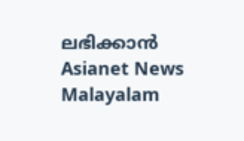ലഭിക്കാൻ Asianet News Malayalam